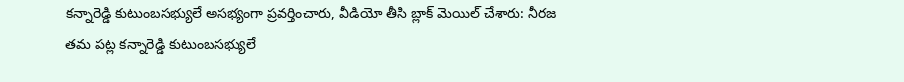కన్నారెడ్డి కుటుంబసభ్యులే అసభ్యంగా ప్రవర్తించారు, వీడియో తీసి బ్లాక్ మెయిల్ చేశారు: నీరజ
తమ పట్ల కన్నారెడ్డి కుటుంబసభ్యులే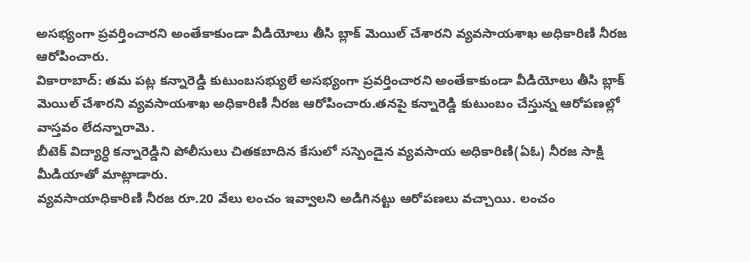అసభ్యంగా ప్రవర్తించారని అంతేకాకుండా వీడియోలు తీసి బ్లాక్ మెయిల్ చేశారని వ్యవసాయశాఖ అధికారిణి నీరజ ఆరోపించారు.
వికారాబాద్: తమ పట్ల కన్నారెడ్డి కుటుంబసభ్యులే అసభ్యంగా ప్రవర్తించారని అంతేకాకుండా వీడియోలు తీసి బ్లాక్ మెయిల్ చేశారని వ్యవసాయశాఖ అధికారిణి నీరజ ఆరోపించారు.తనపై కన్నారెడ్డి కుటుంబం చేస్తున్న ఆరోపణల్లో వాస్తవం లేదన్నారామె.
బీటెక్ విద్యార్ధి కన్నారెడ్డిని పోలీసులు చితకబాదిన కేసులో సస్పెండైన వ్యవసాయ అధికారిణి(ఏఓ) నీరజ సాక్షి మీడియాతో మాట్లాడారు.
వ్యవసాయాధికారిణి నీరజ రూ.20 వేలు లంచం ఇవ్వాలని అడిగినట్టు ఆరోపణలు వచ్చాయి. లంచం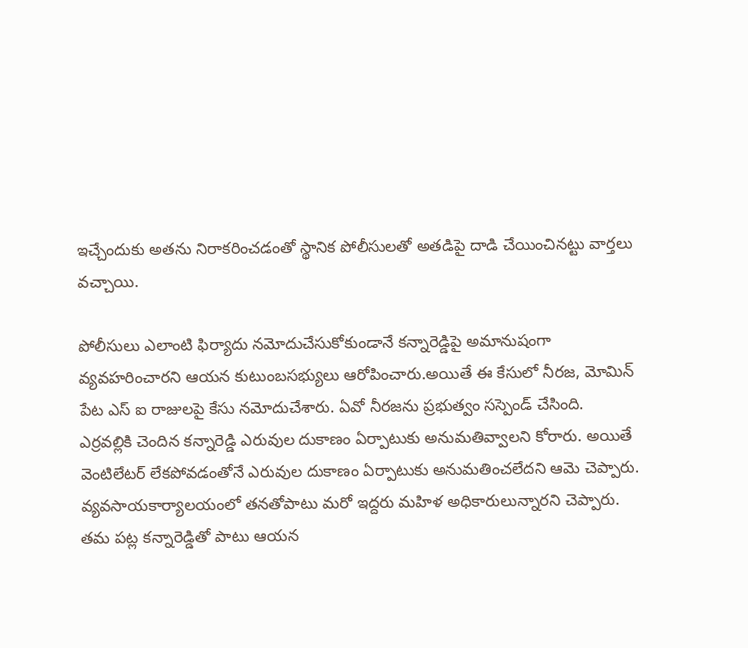ఇచ్చేందుకు అతను నిరాకరించడంతో స్థానిక పోలీసులతో అతడిపై దాడి చేయించినట్టు వార్తలు వచ్చాయి.

పోలీసులు ఎలాంటి ఫిర్యాదు నమోదుచేసుకోకుండానే కన్నారెడ్డిపై అమానుషంగా వ్యవహరించారని ఆయన కుటుంబసభ్యులు ఆరోపించారు.అయితే ఈ కేసులో నీరజ, మోమిన్ పేట ఎస్ ఐ రాజులపై కేసు నమోదుచేశారు. ఏవో నీరజను ప్రభుత్వం సస్పెండ్ చేసింది.
ఎర్రవల్లికి చెందిన కన్నారెడ్డి ఎరువుల దుకాణం ఏర్పాటుకు అనుమతివ్వాలని కోరారు. అయితే వెంటిలేటర్ లేకపోవడంతోనే ఎరువుల దుకాణం ఏర్పాటుకు అనుమతించలేదని ఆమె చెప్పారు. వ్యవసాయకార్యాలయంలో తనతోపాటు మరో ఇద్దరు మహిళ అధికారులున్నారని చెప్పారు.
తమ పట్ల కన్నారెడ్డితో పాటు ఆయన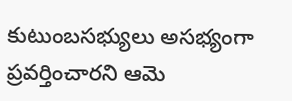కుటుంబసభ్యులు అసభ్యంగా ప్రవర్తించారని ఆమె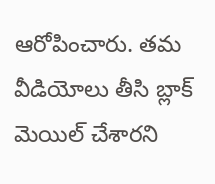ఆరోపించారు. తమ వీడియోలు తీసి బ్లాక్ మెయిల్ చేశారని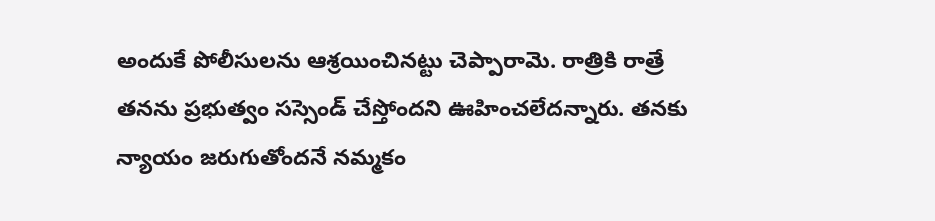అందుకే పోలీసులను ఆశ్రయించినట్టు చెప్పారామె. రాత్రికి రాత్రే తనను ప్రభుత్వం సస్సెండ్ చేస్తోందని ఊహించలేదన్నారు. తనకు న్యాయం జరుగుతోందనే నమ్మకం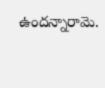ఉందన్నారామె.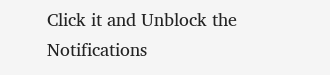Click it and Unblock the Notifications